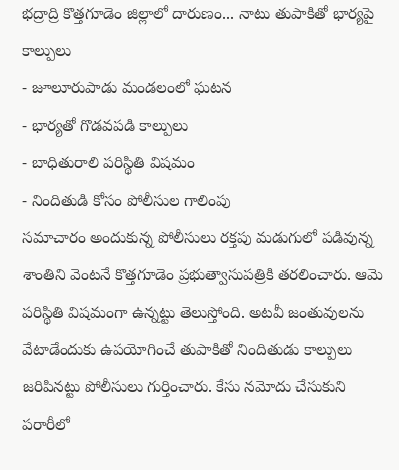భద్రాద్రి కొత్తగూడెం జిల్లాలో దారుణం... నాటు తుపాకితో భార్యపై కాల్పులు
- జూలూరుపాడు మండలంలో ఘటన
- భార్యతో గొడవపడి కాల్పులు
- బాధితురాలి పరిస్థితి విషమం
- నిందితుడి కోసం పోలీసుల గాలింపు
సమాచారం అందుకున్న పోలీసులు రక్తపు మడుగులో పడివున్న శాంతిని వెంటనే కొత్తగూడెం ప్రభుత్వాసుపత్రికి తరలించారు. ఆమె పరిస్థితి విషమంగా ఉన్నట్టు తెలుస్తోంది. అటవీ జంతువులను వేటాడేందుకు ఉపయోగించే తుపాకితో నిందితుడు కాల్పులు జరిపినట్టు పోలీసులు గుర్తించారు. కేసు నమోదు చేసుకుని పరారీలో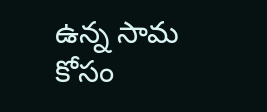ఉన్న సామ కోసం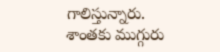గాలిస్తున్నారు. శాంతకు ముగ్గురు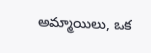అమ్మాయిలు, ఒక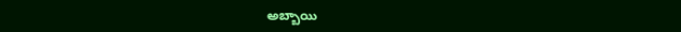అబ్బాయి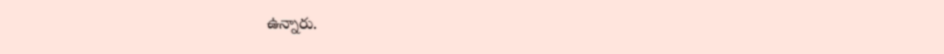ఉన్నారు.